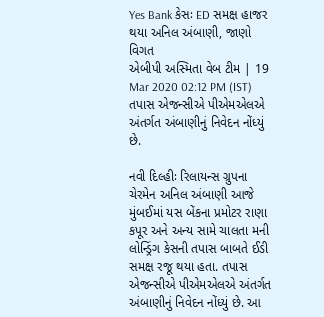Yes Bank કેસઃ ED સમક્ષ હાજર થયા અનિલ અંબાણી, જાણો વિગત
એબીપી અસ્મિતા વેબ ટીમ | 19 Mar 2020 02:12 PM (IST)
તપાસ એજન્સીએ પીએમએલએ અંતર્ગત અંબાણીનું નિવેદન નોંધ્યું છે.

નવી દિલ્હીઃ રિલાયન્સ ગ્રુપના ચેરમેન અનિલ અંબાણી આજે મુંબઈમાં યસ બેંકના પ્રમોટર રાણા કપૂર અને અન્ય સામે ચાલતા મની લોન્ડ્રિંગ કેસની તપાસ બાબતે ઈડી સમક્ષ રજૂ થયા હતા. તપાસ એજન્સીએ પીએમએલએ અંતર્ગત અંબાણીનું નિવેદન નોંધ્યું છે. આ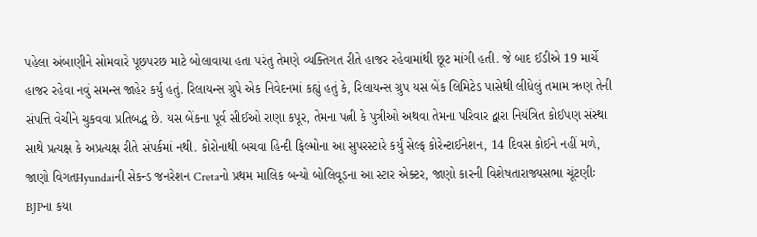પહેલા અંબાણીને સોમવારે પૂછપરછ માટે બોલાવાયા હતા પરંતુ તેમણે વ્યક્તિગત રીતે હાજર રહેવામાંથી છૂટ માંગી હતી. જે બાદ ઈડીએ 19 માર્ચે હાજર રહેવા નવું સમન્સ જાહેર કર્યુ હતું. રિલાયન્સ ગ્રુપે એક નિવેદનમાં કહ્યું હતું કે, રિલાયન્સ ગ્રુપ યસ બેંક લિમિટેડ પાસેથી લીધેલું તમામ ઋણ તેની સંપત્તિ વેચીને ચુકવવા પ્રતિબદ્ધ છે. યસ બેંકના પૂર્વ સીઈઓ રાણા કપૂર, તેમના પત્ની કે પુત્રીઓ અથવા તેમના પરિવાર દ્વારા નિયંત્રિત કોઈપણ સંસ્થા સાથે પ્રત્યક્ષ કે અપ્રત્યક્ષ રીતે સંપર્કમાં નથી. કોરોનાથી બચવા હિન્દી ફિલ્મોના આ સુપરસ્ટારે કર્યું સેલ્ફ કોરેન્ટાઈનેશન, 14 દિવસ કોઈને નહીં મળે, જાણો વિગતHyundaiની સેકન્ડ જનરેશન Cretaનો પ્રથમ માલિક બન્યો બોલિવૂડના આ સ્ટાર એક્ટર, જાણો કારની વિશેષતારાજ્યસભા ચૂંટણીઃ BJPના કયા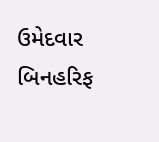ઉમેદવાર બિનહરિફ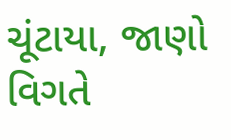ચૂંટાયા, જાણો વિગતે